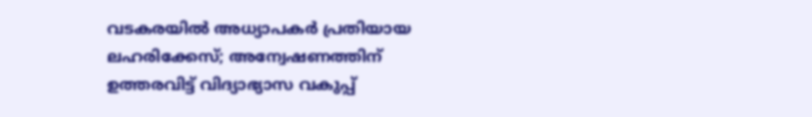വടകരയില്‍ അധ്യാപകര്‍ പ്രതിയായ ലഹരിക്കേസ്; അന്വേഷണത്തിന് ഉത്തരവിട്ട് വിദ്യാഭ്യാസ വകുപ്പ്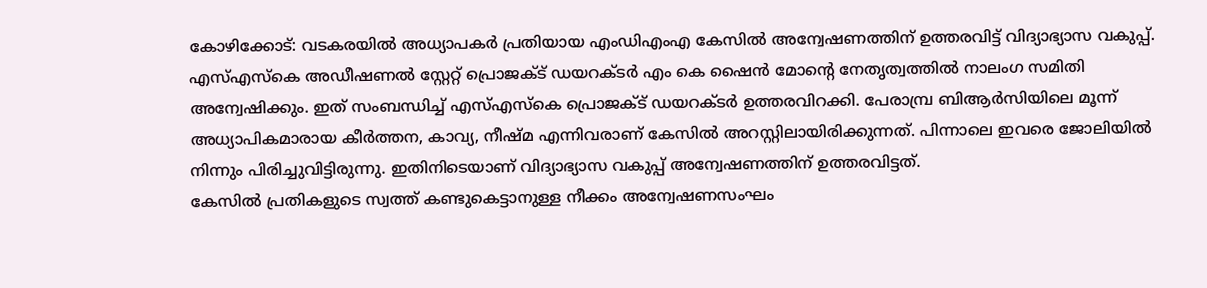കോഴിക്കോട്: വടകരയില്‍ അധ്യാപകര്‍ പ്രതിയായ എംഡിഎംഎ കേസില്‍ അന്വേഷണത്തിന് ഉത്തരവിട്ട് വിദ്യാഭ്യാസ വകുപ്പ്. എസ്എസ്‌കെ അഡീഷണല്‍ സ്റ്റേറ്റ് പ്രൊജക്ട് ഡയറക്ടര്‍ എം കെ ഷൈന്‍ മോന്റെ നേതൃത്വത്തില്‍ നാലംഗ സമിതി അന്വേഷിക്കും. ഇത് സംബന്ധിച്ച് എസ്എസ്‌കെ പ്രൊജക്ട് ഡയറക്ടര്‍ ഉത്തരവിറക്കി. പേരാമ്പ്ര ബിആര്‍സിയിലെ മൂന്ന് അധ്യാപികമാരായ കീര്‍ത്തന, കാവ്യ, നീഷ്മ എന്നിവരാണ് കേസില്‍ അറസ്റ്റിലായിരിക്കുന്നത്. പിന്നാലെ ഇവരെ ജോലിയില്‍ നിന്നും പിരിച്ചുവിട്ടിരുന്നു. ഇതിനിടെയാണ് വിദ്യാഭ്യാസ വകുപ്പ് അന്വേഷണത്തിന് ഉത്തരവിട്ടത്.
കേസില്‍ പ്രതികളുടെ സ്വത്ത് കണ്ടുകെട്ടാനുള്ള നീക്കം അന്വേഷണസംഘം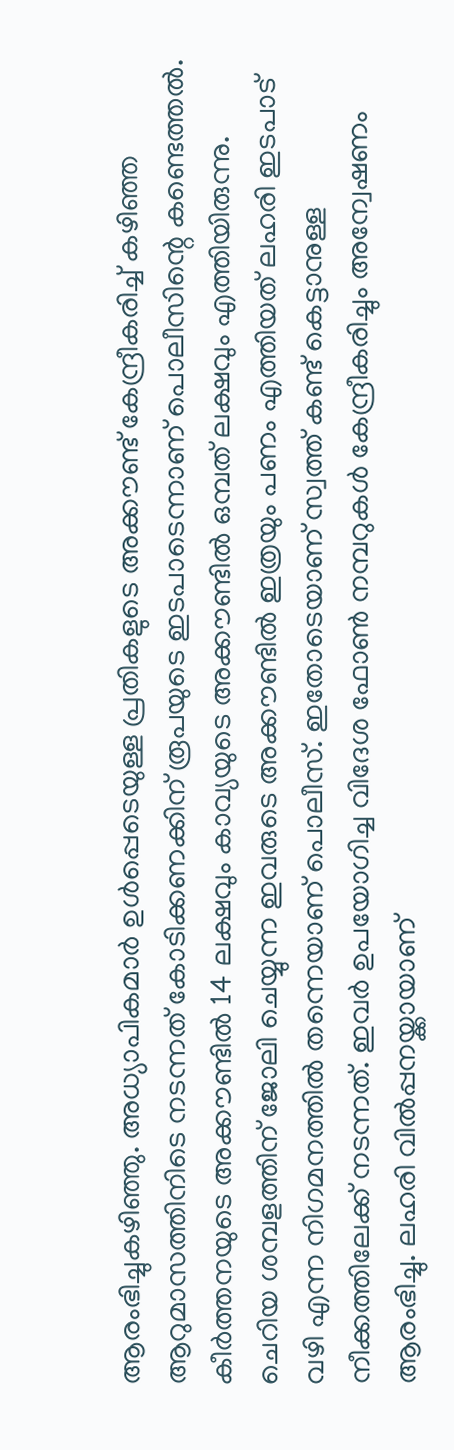ആരംഭിച്ചുകഴിഞ്ഞു. അധ്യാപികമാര്‍ ഉള്‍പ്പെടെയുള്ള പ്രതികളുടെ അക്കൗണ്ട് കേന്ദ്രീകരിച്ച് കഴിഞ്ഞ ആറുമാസത്തിനിടെ നടന്നത് കോടിക്കണക്കിന് രൂപയുടെ ഇടപാടെന്നാണ് പൊലീസിന്റെ കണ്ടെത്തല്‍. കീര്‍ത്തനയുടെ അക്കൗണ്ടില്‍ 14 ലക്ഷവും കാവ്യയുടെ അക്കൗണ്ടില്‍ ഒമ്പത് ലക്ഷവും എത്തിയിരുന്നു. ചെറിയ ശമ്പളത്തിന് ജോലി ചെയ്യുന്ന ഇവരുടെ അക്കൗണ്ടില്‍ ഇത്രയും പണം എത്തിയത് ലഹരി ഇടപാട് വഴി എന്ന നിഗമനത്തില്‍ തന്നെയാണ് പൊലീസ്. ഇതോടെയാണ് സ്വത്ത് കണ്ട് കെട്ടാനുള്ള നീക്കത്തിലേക്ക് നടന്നത്. ഇവര്‍ ഉപയോഗിച്ച വിദേശ ഫോണ്‍ നമ്പറുകള്‍ കേന്ദ്രീകരിച്ചും അന്വേഷണം ആരംഭിച്ചു. ലഹരി വില്‍പ്പനയ്ക്കായാണ്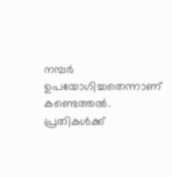നമ്പര്‍ ഉപയോഗിച്ചതെന്നാണ് കണ്ടെത്തല്‍. പ്രതികള്‍ക്ക്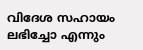വിദേശ സഹായം ലഭിച്ചോ എന്നും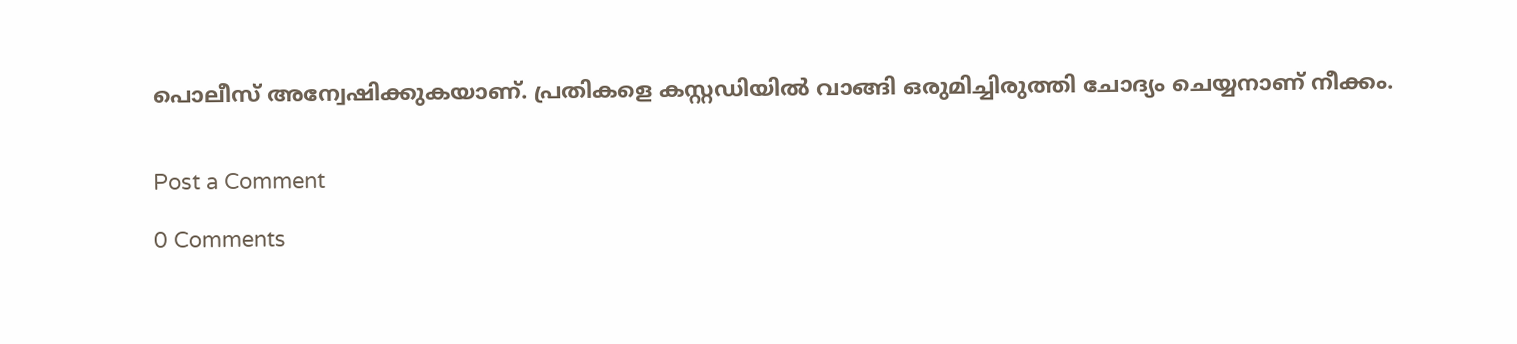പൊലീസ് അന്വേഷിക്കുകയാണ്. പ്രതികളെ കസ്റ്റഡിയില്‍ വാങ്ങി ഒരുമിച്ചിരുത്തി ചോദ്യം ചെയ്യനാണ് നീക്കം.


Post a Comment

0 Comments